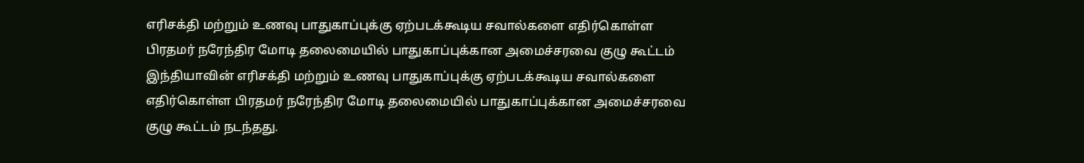எரிசக்தி மற்றும் உணவு பாதுகாப்புக்கு ஏற்படக்கூடிய சவால்களை எதிர்கொள்ள பிரதமர் நரேந்திர மோடி தலைமையில் பாதுகாப்புக்கான அமைச்சரவை குழு கூட்டம்
இந்தியாவின் எரிசக்தி மற்றும் உணவு பாதுகாப்புக்கு ஏற்படக்கூடிய சவால்களை எதிர்கொள்ள பிரதமர் நரேந்திர மோடி தலைமையில் பாதுகாப்புக்கான அமைச்சரவை குழு கூட்டம் நடந்தது.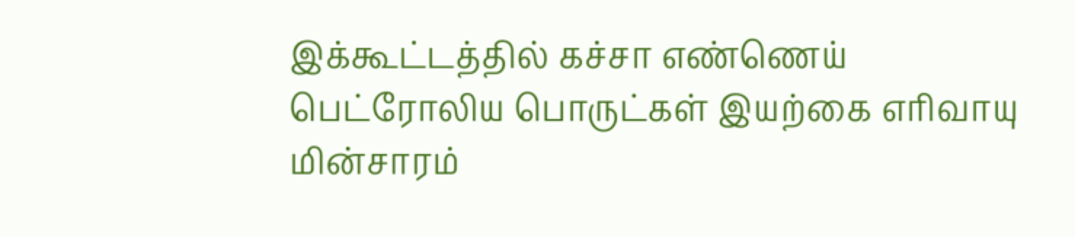இக்கூட்டத்தில் கச்சா எண்ணெய் பெட்ரோலிய பொருட்கள் இயற்கை எரிவாயு மின்சாரம்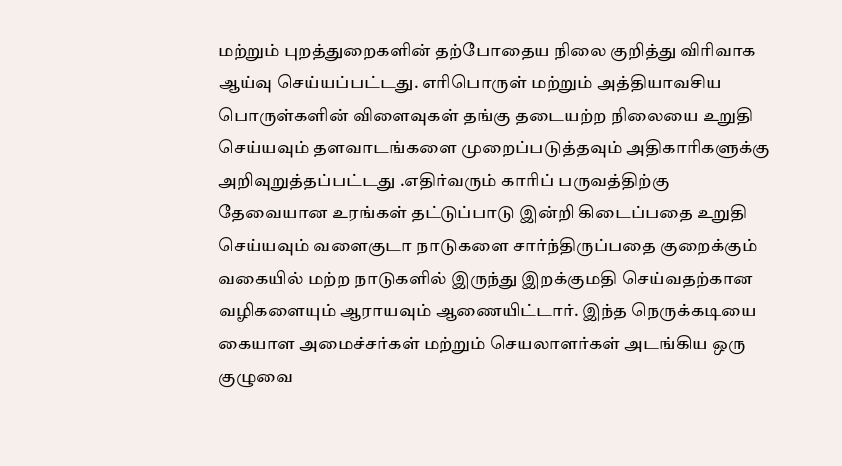மற்றும் புறத்துறைகளின் தற்போதைய நிலை குறித்து விரிவாக ஆய்வு செய்யப்பட்டது. எரிபொருள் மற்றும் அத்தியாவசிய பொருள்களின் விளைவுகள் தங்கு தடையற்ற நிலையை உறுதி செய்யவும் தளவாடங்களை முறைப்படுத்தவும் அதிகாரிகளுக்கு அறிவுறுத்தப்பட்டது .எதிர்வரும் காரிப் பருவத்திற்கு தேவையான உரங்கள் தட்டுப்பாடு இன்றி கிடைப்பதை உறுதி செய்யவும் வளைகுடா நாடுகளை சார்ந்திருப்பதை குறைக்கும் வகையில் மற்ற நாடுகளில் இருந்து இறக்குமதி செய்வதற்கான வழிகளையும் ஆராயவும் ஆணையிட்டார். இந்த நெருக்கடியை கையாள அமைச்சர்கள் மற்றும் செயலாளர்கள் அடங்கிய ஒரு குழுவை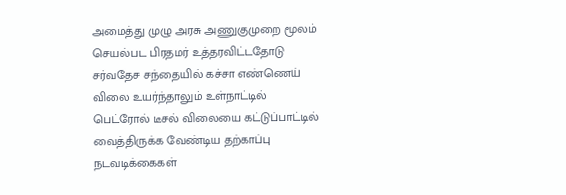அமைத்து முழு அரசு அணுகுமுறை மூலம் செயல்பட பிரதமர் உத்தரவிட்டதோடு சர்வதேச சந்தையில் கச்சா எண்ணெய் விலை உயர்ந்தாலும் உள்நாட்டில் பெட்ரோல் டீசல் விலையை கட்டுப்பாட்டில் வைத்திருக்க வேண்டிய தற்காப்பு நடவடிக்கைகள்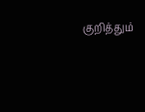குறித்தும்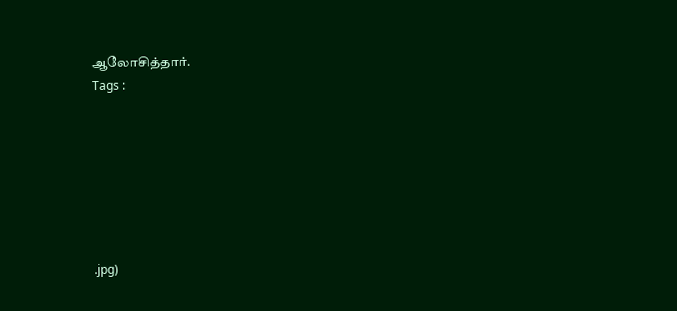ஆலோசித்தார்.
Tags :







.jpg)